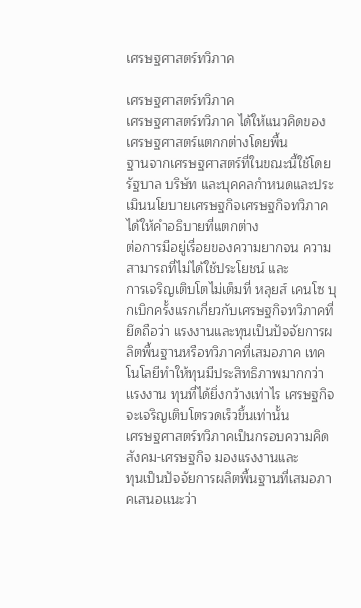เศรษฐศาสตร์ทวิภาค

เศรษฐศาสตร์ทวิภาค
เศรษฐศาสตร์ทวิภาค ได้ให้แนวคิดของเศรษฐศาสตร์แตกกต่างโดยพื้น
ฐานจากเศรษฐศาสตร์ที่ในขณะนี้ใช้โดยรัฐบาล บริษัท และบุคคลกำหนดและประเมินนโยบายเศรษฐกิจเศรษฐกิจทวิภาคได้ให้คำอธิบายที่แตกต่าง
ต่อการมีอยู่เรื่อยของความยากจน ความสามารถที่ไม่ได้ใช้ประโยชน์ และ
การเจริญเติบโตไม่เต็มที่ หลุยส์ เคนโซ บุกเบิกครั้งแรกเกี่ยวกับเศรษฐกิจทวิภาคที่ยึดถือว่า แรงงานและทุนเป็นปัจจัยการผลิตพื้นฐานหรือทวิภาคที่เสมอภาค เทคโนโลยีทำให้ทุนมีประสิทธิภาพมากกว่าเเรงงาน ทุนที่ได้ยิ่งกว้างเท่าไร เศรษฐกิจจะเจริญเติบโตรวดเร็วขึ้นเท่านั้น
เศรษฐศาสตร์ทวิภาคเป็นกรอบความคิดสังคม-เศรษฐกิจ มองแรงงานและ
ทุนเป็นปัจจัยการผลิตพื้นฐานที่เสมอภาคเสนอเเนะว่า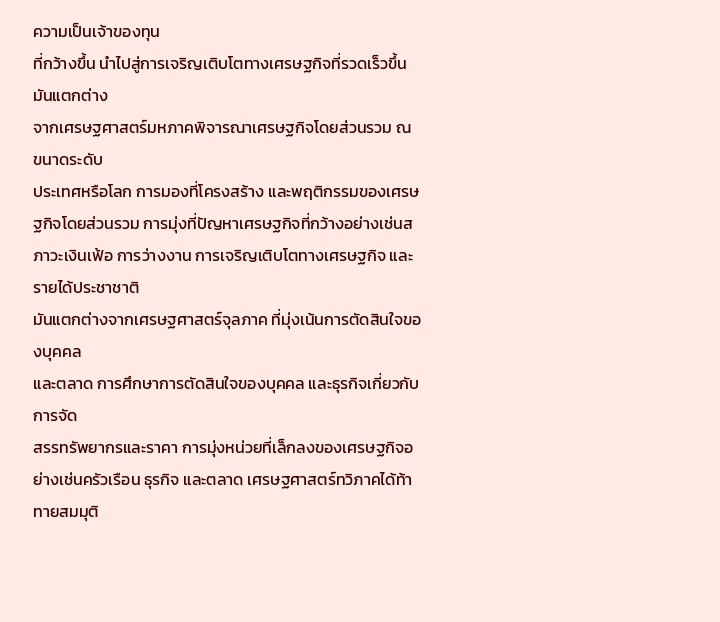ความเป็นเจ้าของทุน
ที่กว้างขึ้น นำไปสู่การเจริญเติบโตทางเศรษฐกิจที่รวดเร็วขึ้น มันแตกต่าง
จากเศรษฐศาสตร์มหภาคพิจารณาเศรษฐกิจโดยส่วนรวม ณ ขนาดระดับ
ประเทศหรือโลก การมองที่โครงสร้าง และพฤติกรรมของเศรษฐกิจโดยส่วนรวม การมุ่งที่ปัญหาเศรษฐกิจที่กว้างอย่างเช่นสภาวะเงินเฟ้อ การว่างงาน การเจริญเติบโตทางเศรษฐกิจ และรายได้ประชาชาติ
มันแตกต่างจากเศรษฐศาสตร์จุลภาค ที่มุ่งเน้นการตัดสินใจของบุคคล
และตลาด การศึกษาการตัดสินใจของบุคคล และธุรกิจเกี่ยวกับการจัด
สรรทรัพยากรและราคา การมุ่งหน่วยที่เล็กลงของเศรษฐกิจอย่างเช่นครัวเรือน ธุรกิจ และตลาด เศรษฐศาสตร์ทวิภาคได้ท้าทายสมมุติ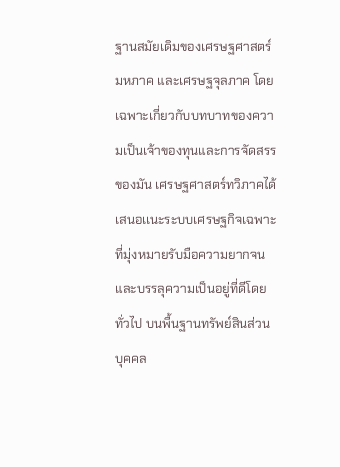ฐานสมัยเดิมของเศรษฐศาสตร์มหภาค และเศรษฐจุลภาค โดยเฉพาะเกี่ยวกับบทบาทของความเป็นเจ้าของทุนและการจัดสรรของมัน เศรษฐศาสตร์ทวิภาคได้เสนอเเนะระบบเศรษฐกิจเฉพาะ ที่มุ่งหมายรับมือความยากจน และบรรลุความเป็นอยู่ที่ดีโดยทั่วไป บนพื้นฐานทรัพย์สินส่วนบุคคล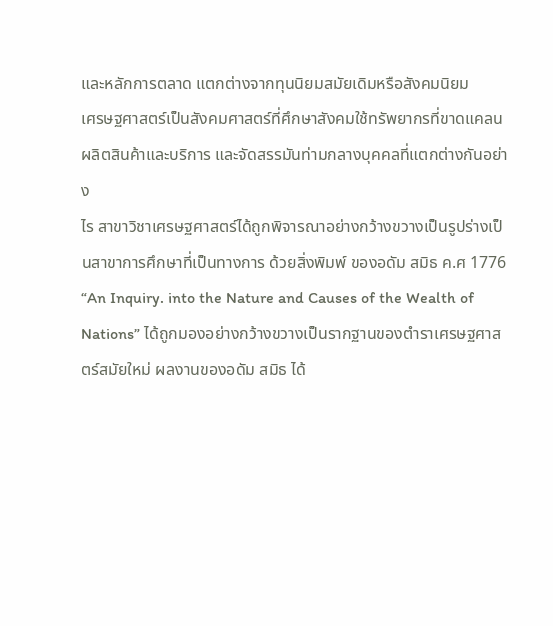และหลักการตลาด แตกต่างจากทุนนิยมสมัยเดิมหรือสังคมนิยม
เศรษฐศาสตร์เป็นสังคมศาสตร์ที่ศึกษาสังคมใช้ทรัพยากรที่ขาดแคลน
ผลิตสินค้าและบริการ และจัดสรรมันท่ามกลางบุคคลที่แตกต่างกันอย่าง
ไร สาขาวิชาเศรษฐศาสตร์ได้ถูกพิจารณาอย่างกว้างขวางเป็นรูปร่างเป็นสาขาการศึกษาที่เป็นทางการ ด้วยสิ่งพิมพ์ ของอดัม สมิธ ค.ศ 1776 “An Inquiry. into the Nature and Causes of the Wealth of Nations” ได้ถูกมองอย่างกว้างขวางเป็นรากฐานของตำราเศรษฐศาสตร์สมัยใหม่ ผลงานของอดัม สมิธ ได้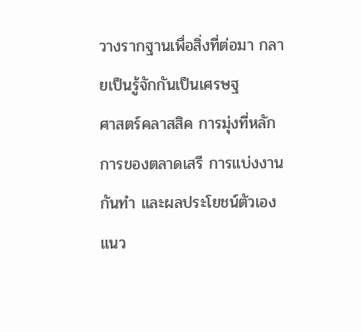วางรากฐานเพื่อสิ่งที่ต่อมา กลายเป็นรู้จักกันเป็นเศรษฐ
ศาสตร์คลาสสิค การมุ่งที่หลักการของตลาดเสรี การแบ่งงานกันทำ และผลประโยชน์ตัวเอง
แนว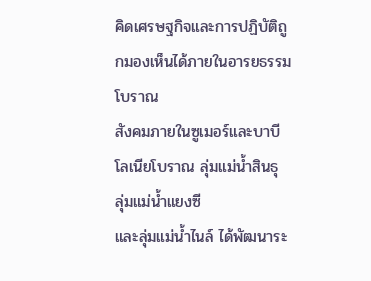คิดเศรษฐกิจและการปฏิบัติถูกมองเห็นได้ภายในอารยธรรมโบราณ
สังคมภายในซูเมอร์และบาบีโลเนียโบราณ ลุ่มแม่น้ำสินธุ ลุ่มแม่น้ำแยงซี
และลุ่มแม่น้ำไนล์ ได้พัฒนาระ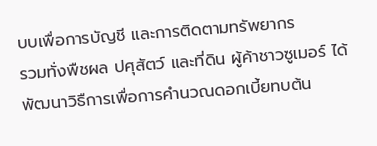บบเพื่อการบัญชี และการติดตามทรัพยากร
รวมทั่งพืชผล ปศุสัตว์ และที่ดิน ผู้ค้าชาวซูเมอร์ ได้พัฒนาวิธืการเพื่อการคำนวณดอกเบี้ยทบต้น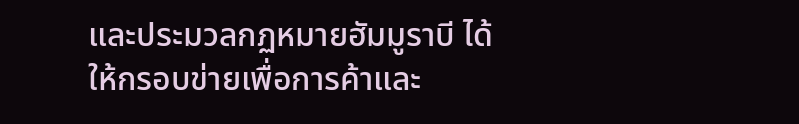และประมวลกฏหมายฮัมมูราบี ได้ให้กรอบข่ายเพื่อการค้าและ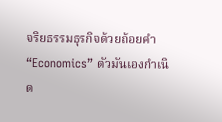จริยธรรมธุรกิจด้วยถ้อยคำ “Economics” ตัวมันเองกำเนิด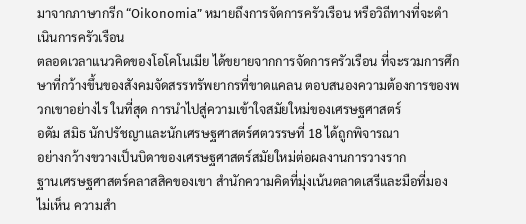มาจากภาษากรีก “Oikonomia” หมายถึงการจัดการครัวเรือน หรือวิถีทางที่จะดำเนินการครัวเรือน
ตลอดเวลาแนวคิดของโอโคโนเมีย ได้ขยายจากการจัดการครัวเรือน ที่จะรวมการศึกษาที่กว้างขึ้นของสังคมจัดสรรทรัพยากรที่ขาดแคลน ตอบสนองความต้องการของพวกเขาอย่างไร ในที่สุด การนำไปสู่ความเข้าใจสมัยใหม่ของเศรษฐศาสตร์
อดัม สมิธ นักปรัชญาและนักเศรษฐศาสตร์ศตวรรษที่ 18 ได้ถูกพิจารณา
อย่างกว้างขวางเป็นบิดาของเศรษฐศาสตร์สมัยใหม่ต่อผลงานการวางราก
ฐานเศรษฐศาสตร์คลาสสิคของเขา สำนักความคิดที่มุ่งเน้นตลาดเสรีและมือที่มองไม่เห็น ความสำ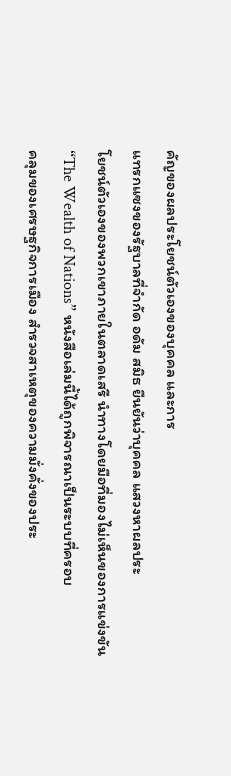คัญของผลประโยชน์ตัวเองของบุคคล และการ
แทรกแซงของรัฐบาลที่จำกัด อดัม สมิธ ยืนยันว่าบุคคล แสวงหาผลประ
โยชน์ตัวเองของพวกเขาภายในตลาดเสรี นำทางโดยมือที่มองไม่เห็นของการแข่งขัน
“The Wealth of Nations” หนังสือเล่มนี้ได้ถูกพิจารณาเป็นระบบที่ครอบ
คลุมของเศรษฐกิจการเมือง สำรวจสาเหตุของความมั่งคั่งของประ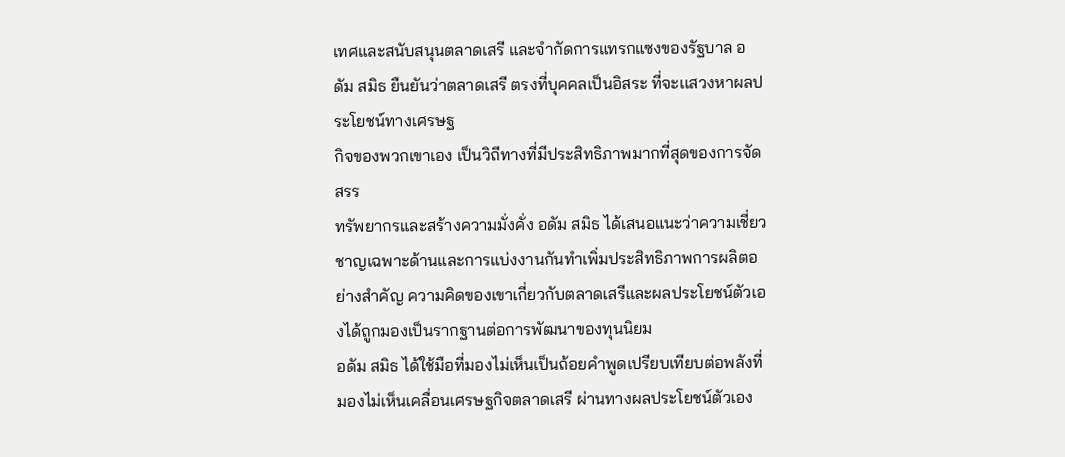เทศและสนับสนุนตลาดเสรี และจำกัดการแทรกแซงของรัฐบาล อดัม สมิธ ยืนยันว่าตลาดเสรี ตรงที่บุคคลเป็นอิสระ ที่จะเเสวงหาผลประโยชน์ทางเศรษฐ
กิจของพวกเขาเอง เป็นวิถีทางที่มีประสิทธิภาพมากที่สุดของการจัดสรร
ทรัพยากรและสร้างความมั่งคั่ง อดัม สมิธ ได้เสนอแนะว่าความเชี่ยวชาญเฉพาะด้านและการแบ่งงานกันทำเพิ่มประสิทธิภาพการผลิตอย่างสำคัญ ความคิดของเขาเกี่ยวกับตลาดเสรีและผลประโยชน์ตัวเองได้ถูกมองเป็นรากฐานต่อการพัฒนาของทุนนิยม
อดัม สมิธ ได้ใช้มือที่มองไม่เห็นเป็นถ้อยคำพูดเปรียบเทียบต่อพลังที่มองไม่เห็นเคลื่อนเศรษฐกิจตลาดเสรี ผ่านทางผลประโยชน์ตัวเอง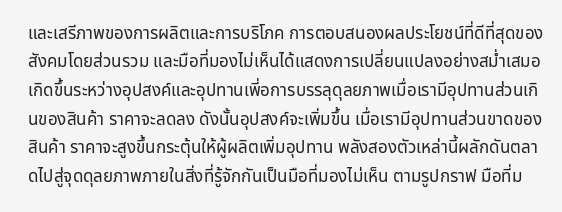และเสรีภาพของการผลิตและการบริโภค การตอบสนองผลประโยชน์ที่ดีที่สุดของสังคมโดยส่วนรวม และมือที่มองไม่เห็นได้แสดงการเปลี่ยนแปลงอย่างสม่ำเสมอเกิดขึ้นระหว่างอุปสงค์และอุปทานเพี่อการบรรลุดุลยภาพเมื่อเรามีอุปทานส่วนเกินของสินค้า ราคาจะลดลง ดังนั้นอุปสงค์จะเพิ่มขึ้น เมื่อเรามีอุปทานส่วนขาดของสินค้า ราคาจะสูงขึ้นกระตุ้นให้ผู้ผลิตเพิ่มอุปทาน พลังสองตัวเหล่านี้ผลักดันตลาดไปสู่จุดดุลยภาพภายในสิ่งที่รู้จักกันเป็นมือที่มองไม่เห็น ตามรูปกราฟ มือที่ม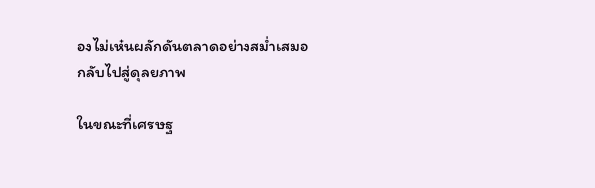องไม่เห๋นผลักดันตลาดอย่างสม่ำเสมอกลับไปสู่ดุลยภาพ

ในขณะที่เศรษฐ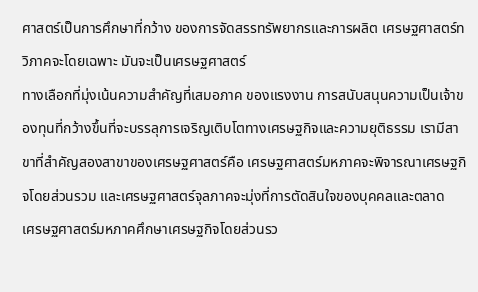ศาสตร์เป็นการศึกษาที่กว้าง ของการจัดสรรทรัพยากรและการผลิต เศรษฐศาสตร์ทวิภาคจะโดยเฉพาะ มันจะเป็นเศรษฐศาสตร์
ทางเลือกที่มุ่งเน้นความสำคัญที่เสมอภาค ของแรงงาน การสนับสนุนความเป็นเจ้าของทุนที่กว้างขึ้นที่จะบรรลุการเจริญเติบโตทางเศรษฐกิจและความยุติธรรม เรามีสาขาที่สำคัญสองสาขาของเศรษฐศาสตร์คือ เศรษฐศาสตร์มหภาคจะพิจารณาเศรษฐกิจโดยส่วนรวม และเศรษฐศาสตร์จุลภาคจะมุ่งที่การตัดสินใจของบุคคลและตลาด
เศรษฐศาสตร์มหภาคศึกษาเศรษฐกิจโดยส่วนรว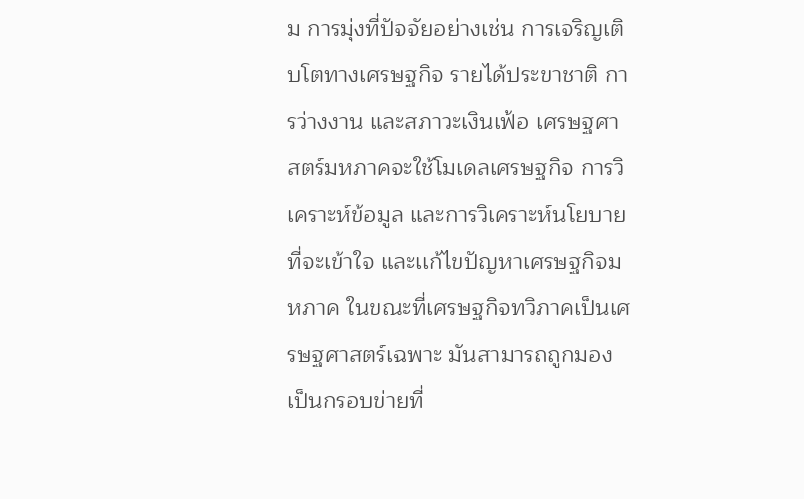ม การมุ่งที่ปัจจัยอย่างเช่น การเจริญเติบโตทางเศรษฐกิจ รายได้ประขาชาติ การว่างงาน และสภาวะเงินเฟ้อ เศรษฐศาสตร์มหภาคจะใช้โมเดลเศรษฐกิจ การวิเคราะห์ข้อมูล และการวิเคราะห์นโยบายที่จะเข้าใจ และเเก้ไขปัญหาเศรษฐกิจมหภาค ในขณะที่เศรษฐกิจทวิภาคเป็นเศรษฐศาสตร์เฉพาะ มันสามารถถูกมองเป็นกรอบข่ายที่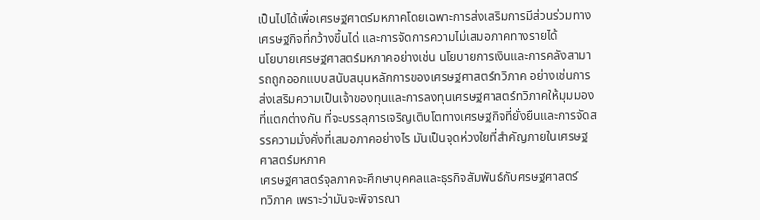เป็นไปได้เพื่อเศรษฐศาตร์มหภาคโดยเฉพาะการส่งเสริมการมีส่วนร่วมทางเศรษฐกิจที่กว้างขึ้นได่ และการจัดการความไม่เสมอภาคทางรายได้
นโยบายเศรษฐศาสตร์มหภาคอย่างเช่น นโยบายการเงินและการคลังสามารถถูกออกแบบสนับสนุนหลักการของเศรษฐศาสตร์ทวิภาค อย่างเช่นการส่งเสริมความเป็นเจ้าของทุนและการลงทุนเศรษฐศาสตร์ทวิภาคให้มุมมองที่แตกต่างกัน ที่จะบรรลุการเจริญเติบโตทางเศรษฐกิจที่ยั่งยืนและการจัดสรรความมั่งคั่งที่เสมอภาคอย่างไร มันเป็นจุดห่วงใยที่สำคัญภายในเศรษฐศาสตร์มหภาค
เศรษฐศาสตร์จุลภาคจะศึกษาบุคคลและธุรกิจสัมพันธ์กับศรษฐศาสตร์
ทวิภาค เพราะว่ามันจะพิจารณา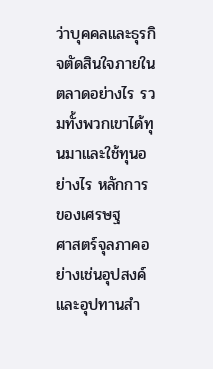ว่าบุคคลและธุรกิจตัดสินใจภายในตลาดอย่างไร รวมทั้งพวกเขาได้ทุนมาและใช้ทุนอย่างไร หลักการของเศรษฐ
ศาสตร์จุลภาคอย่างเช่นอุปสงค์และอุปทานสำ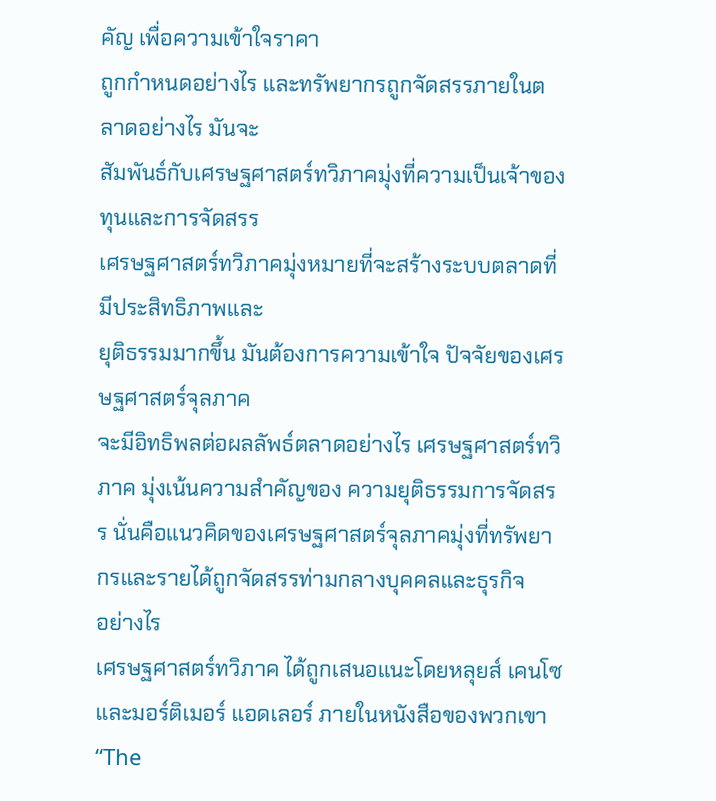คัญ เพื่อความเข้าใจราคา
ถูกกำหนดอย่างไร และทรัพยากรถูกจัดสรรภายในตลาดอย่างไร มันจะ
สัมพันธ์กับเศรษฐศาสตร์ทวิภาคมุ่งที่ความเป็นเจ้าของทุนและการจัดสรร
เศรษฐศาสตร์ทวิภาคมุ่งหมายที่จะสร้างระบบตลาดที่มีประสิทธิภาพและ
ยุติธรรมมากขึ้น มันต้องการความเข้าใจ ปัจจัยของเศรษฐศาสตร์จุลภาค
จะมีอิทธิพลต่อผลลัพธ์ตลาดอย่างไร เศรษฐศาสตร์ทวิภาค มุ่งเน้นความสำคัญของ ความยุติธรรมการจัดสรร นั่นคือแนวคิดของเศรษฐศาสตร์จุลภาคมุ่งที่ทรัพยากรและรายได้ถูกจัดสรรท่ามกลางบุคคลและธุรกิจ
อย่างไร
เศรษฐศาสตร์ทวิภาค ได้ถูกเสนอแนะโดยหลุยส์ เคนโซ และมอร์ติเมอร์ แอดเลอร์ ภายในหนังสือของพวกเขา “The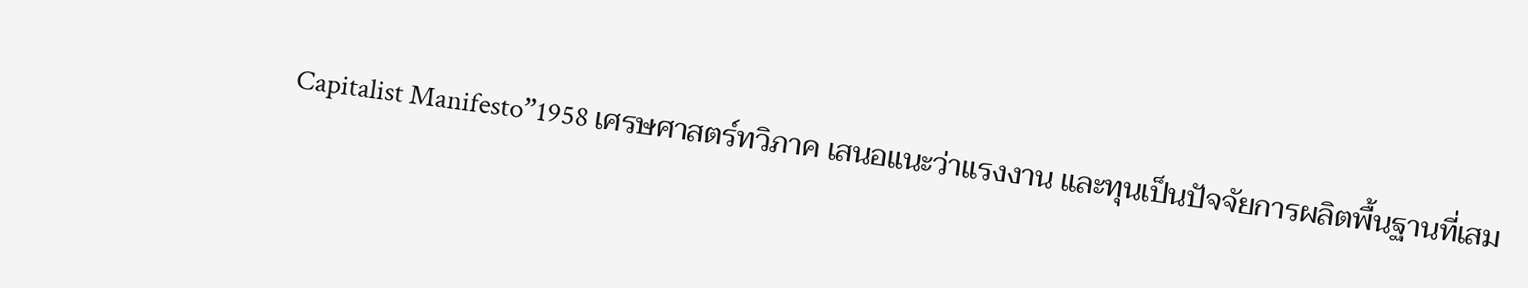Capitalist Manifesto”1958 เศรษศาสตร์ทวิภาค เสนอแนะว่าแรงงาน และทุนเป็นปัจจัยการผลิตพื้นฐานที่เสม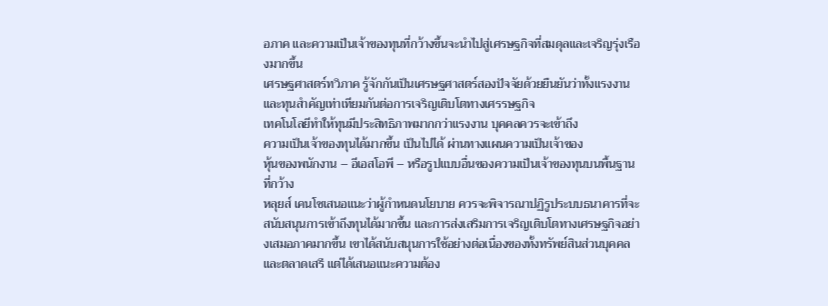อภาค และความเป็นเจ้าของทุนที่กว้างขึ้นจะนำไปสู่เศรษฐกิจที่สมดุลและเจริญรุ่งเรืองมากขึ้น
เศรษฐศาสตร์ทวิภาค รู้จักกันเป็นเศรษฐศาสตร์สองปัจจัยด้วยยืนยันว่าทั้งแรงงานและทุนสำคัญเท่าเทียมกันต่อการเจริญเติบโตทางเศรรษฐกิจ
เทคโนโลยีทำให้ทุนมีประสิทธิภาพมากกว่าแรงงาน บุคคลควรจะเข้าถึง
ความเป็นเจ้าของทุนได้มากขึ้น เป็นไปได้ ผ่านทางแผนความเป็นเจ้าของ
หุ้นของพนักงาน – อีเอสโอพี – หรือรูปแบบอื่นของความเป็นเจ้าของทุนบนพื้นฐานที่กว้าง
หลุยส์ เคนโซเสนอแนะว่าผู้กำหนดนโยบาย ควรจะพิจารณาปฏิรูประบบธนาคารที่จะสนับสนุนการเข้าถึงทุนได้มากขึ้น และการส่งเสริมการเจริญเติบโตทางเศรษฐกิจอย่างเสมอภาคมากขึ้น เขาได้สนับสนุนการใช้อย่างต่อเนื่องของทั้งทรัพย์สินส่วนบุคคล และตลาดเสรี แต่ได้เสนอแนะความต้อง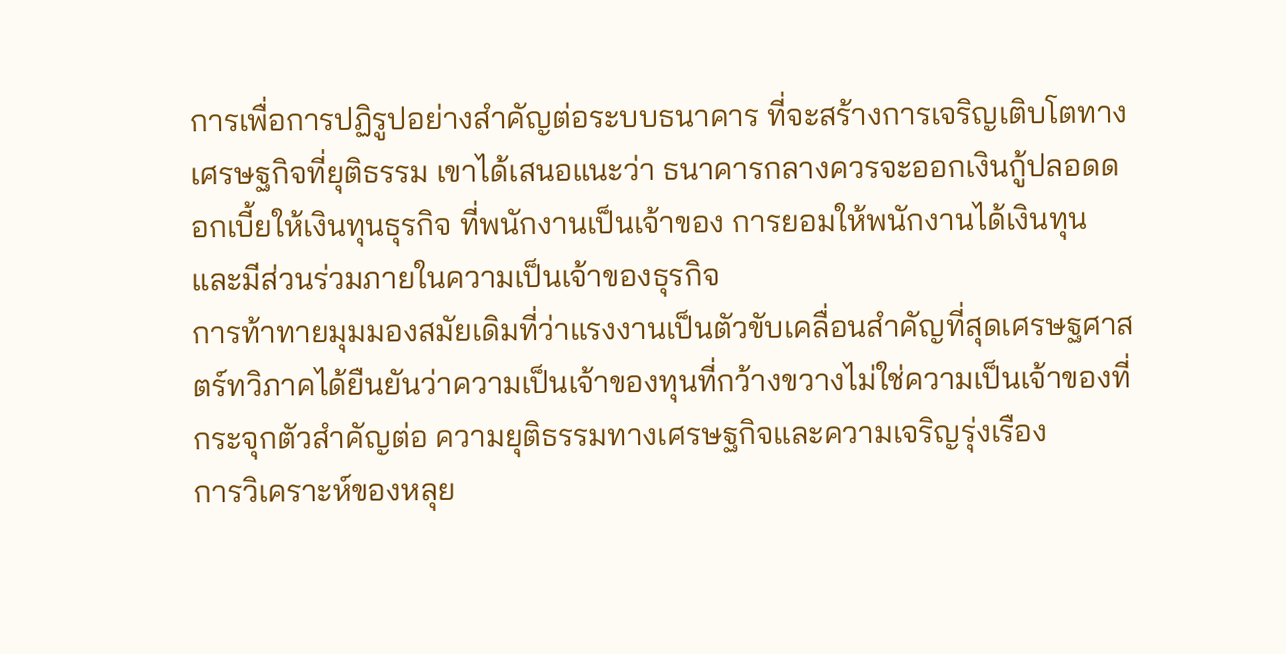การเพื่อการปฏิรูปอย่างสำคัญต่อระบบธนาคาร ที่จะสร้างการเจริญเติบโตทางเศรษฐกิจที่ยุติธรรม เขาได้เสนอแนะว่า ธนาคารกลางควรจะออกเงินกู้ปลอดดอกเบี้ยให้เงินทุนธุรกิจ ที่พนักงานเป็นเจ้าของ การยอมให้พนักงานได้เงินทุนและมีส่วนร่วมภายในความเป็นเจ้าของธุรกิจ
การท้าทายมุมมองสมัยเดิมที่ว่าแรงงานเป็นตัวขับเคลื่อนสำคัญที่สุดเศรษฐศาสตร์ทวิภาคได้ยืนยันว่าความเป็นเจ้าของทุนที่กว้างขวางไม่ใช่ความเป็นเจ้าของที่กระจุกตัวสำคัญต่อ ความยุติธรรมทางเศรษฐกิจและความเจริญรุ่งเรือง
การวิเคราะห์ของหลุย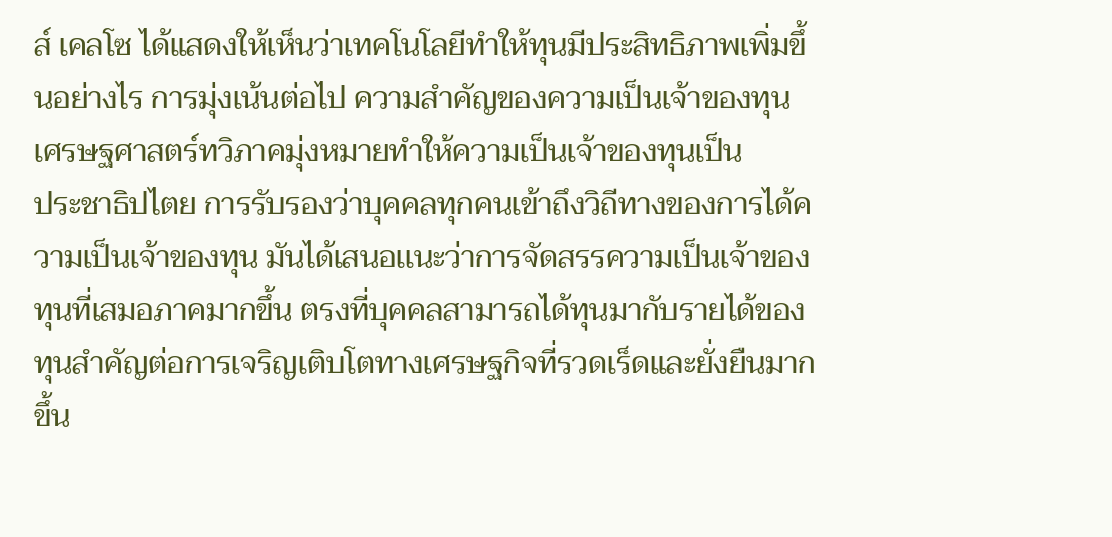ส์ เคลโซ ได้แสดงให้เห็นว่าเทคโนโลยีทำให้ทุนมีประสิทธิภาพเพิ่มขึ้นอย่างไร การมุ่งเน้นต่อไป ความสำคัญของความเป็นเจ้าของทุน เศรษฐศาสตร์ทวิภาคมุ่งหมายทำให้ความเป็นเจ้าของทุนเป็น
ประชาธิปไตย การรับรองว่าบุคคลทุกคนเข้าถึงวิถีทางของการได้ความเป็นเจ้าของทุน มันได้เสนอเเนะว่าการจัดสรรความเป็นเจ้าของทุนที่เสมอภาคมากขึ้น ตรงที่บุคคลสามารถได้ทุนมากับรายได้ของทุนสำคัญต่อการเจริญเติบโตทางเศรษฐกิจที่รวดเร็ดและยั่งยืนมากขึ้น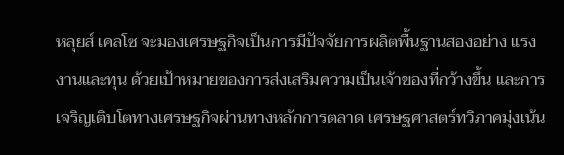หลุยส์ เคลโซ จะมองเศรษฐกิจเป็นการมีปัจจัยการผลิตพื้นฐานสองอย่าง แรงงานและทุน ด้วยเป้าหมายของการส่งเสริมความเป็นเจ้าของที่กว้างขึ้น และการเจริญเติบโตทางเศรษฐกิจผ่านทางหลักการตลาด เศรษฐศาสตร์ทวิภาคมุ่งเน้น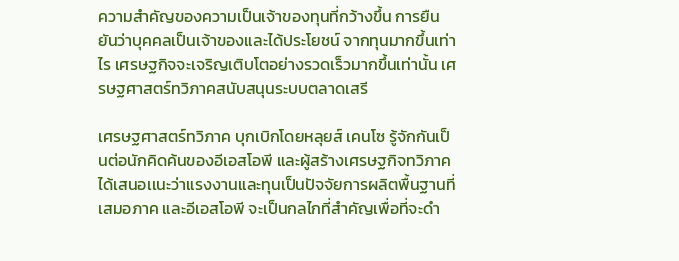ความสำคัญของความเป็นเจ้าของทุนที่กว้างขึ้น การยืนยันว่าบุคคลเป็นเจ้าของและได้ประโยชน์ จากทุนมากขึ้นเท่าไร เศรษฐกิจจะเจริญเติบโตอย่างรวดเร็วมากขึ้นเท่านั้น เศรษฐศาสตร์ทวิภาคสนับสนุนระบบตลาดเสรี

เศรษฐศาสตร์ทวิภาค บุกเบิกโดยหลุยส์ เคนโซ รู้จักกันเป็นต่อนักคิดค้นของอีเอสโอพี และผู้สร้างเศรษฐกิจทวิภาค ได้เสนอเเนะว่าแรงงานและทุนเป็นปัจจัยการผลิตพื้นฐานที่เสมอภาค และอีเอสโอพี จะเป็นกลไกที่สำคัญเพื่อที่จะดำ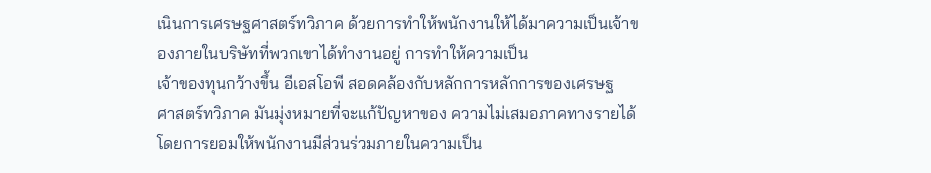เนินการเศรษฐศาสตร์ทวิภาค ด้วยการทำให้พนักงานให้ได้มาความเป็นเจ้าของภายในบริษัทที่พวกเขาได้ทำงานอยู่ การทำให้ความเป็น
เจ้าของทุนกว้างขึ้น อีเอสโอพี สอดคล้องกับหลักการหลักการของเศรษฐ
ศาสตร์ทวิภาค มันมุ่งหมายที่จะแก้ปัญหาของ ความไม่เสมอภาคทางรายได้โดยการยอมให้พนักงานมีส่วนร่วมภายในความเป็น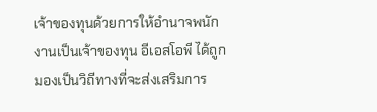เจ้าของทุนด้วยการให้อำนาจพนักงานเป็นเจ้าของทุน อีเอสโอพี ได้ถูกมองเป็นวิถีทางที่จะส่งเสริมการ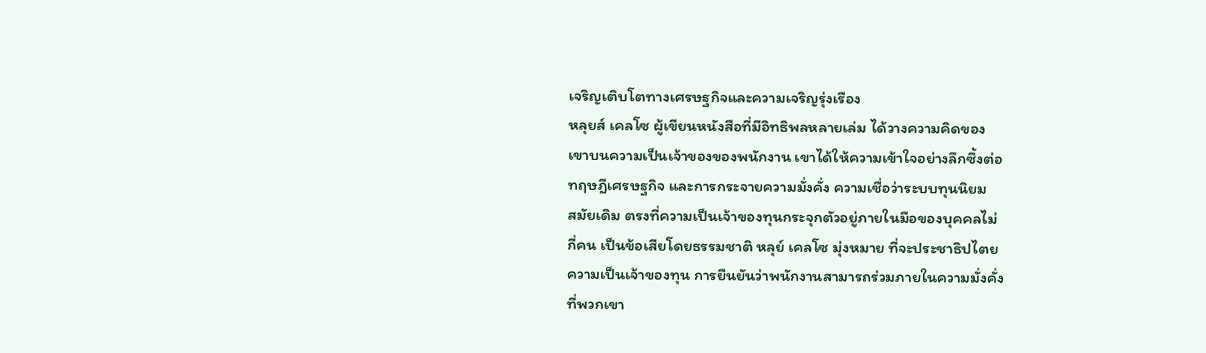เจริญเติบโตทางเศรษฐกิจและความเจริญรุ่งเรือง
หลุยส์ เคลโซ ผู้เขียนหนังสือที่มีอิทธิพลหลายเล่ม ได้วางความคิดของ
เขาบนความเป็นเจ้าของของพนักงาน เขาได้ให้ความเข้าใจอย่างลึกซึ้งต่อ
ทฤษฎีเศรษฐกิจ และการกระจายความมั่งคั่ง ความเชื่อว่าระบบทุนนิยม
สมัยเดิม ตรงที่ความเป็นเจ้าของทุนกระจุกตัวอยู่ภายในมือของบุคคลไม่
กี่คน เป็นข้อเสียโดยธรรมชาติ หลุย์ เคลโซ มุ่งหมาย ที่จะประชาธิปไตย
ความเป็นเจ้าของทุน การยืนยันว่าพนักงานสามารถร่วมภายในความมั่งคั่ง
ที่พวกเขา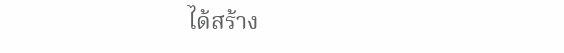ได้สร้าง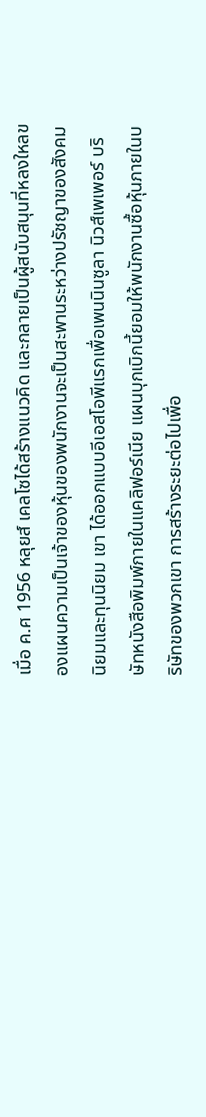เมื่อ ค.ศ 1956 หลุยส์ เคลโซได้สร้างแนวคิด และกลายเป็นผู้สนับสนุนที่หลงใหลของแผนความเป็นเจ้าของหุ้นของพนักงานจะเป็นสะพานระหว่างปรัชญาของสังคมนิยมและทุนนิยม เขา ได้ออกแบบอีเอสโอพีแรกเพื่อเพนนินซูลา นิวส์เพเพอร์ บริษัทหนังสือพิมพ์ภายในแคลิฟอร์เนีย แผนบุกเบิกนี้ยอมให้พนักงานซื้อหุ้นภายในบริษัทของพวกเขา การสร้างระยะต่อไปเพื่อ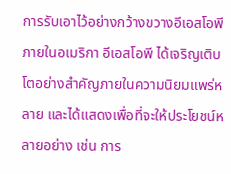การรับเอาไว้อย่างกว้างขวางอีเอสโอพีภายในอเมริกา อีเอสโอพี ได้เจริญเติบโตอย่างสำคัญภายในความนิยมแพร่หลาย และได้แสดงเพื่อที่จะให้ประโยชน์หลายอย่าง เช่น การ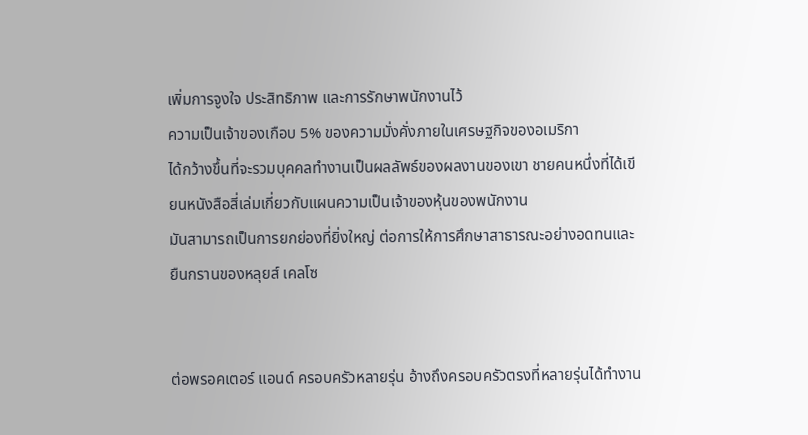เพิ่มการจูงใจ ประสิทธิภาพ และการรักษาพนักงานไว้
ความเป็นเจ้าของเกือบ 5% ของความมั่งคั่งภายในเศรษฐกิจของอเมริกา
ได้กว้างขึ้นที่จะรวมบุคคลทำงานเป็นผลลัพธ์ของผลงานของเขา ชายคนหนึ่งที่ได้เขียนหนังสือสี่เล่มเกี่ยวกับแผนความเป็นเจ้าของหุ้นของพนักงาน
มันสามารถเป็นการยกย่องที่ยิ่งใหญ่ ต่อการให้การศึกษาสาธารณะอย่างอดทนและยืนกรานของหลุยส์ เคลโซ


ต่อพรอคเตอร์ แอนด์ ครอบครัวหลายรุ่น อ้างถึงครอบครัวตรงที่หลายรุ่นได้ทำงาน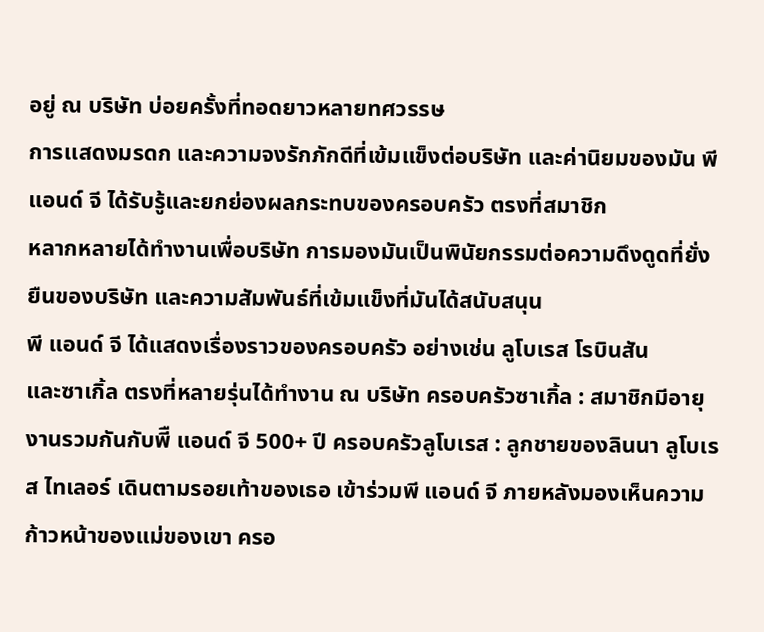อยู่ ณ บริษัท บ่อยครั้งที่ทอดยาวหลายทศวรรษ
การเเสดงมรดก และความจงรักภักดีที่เข้มแข็งต่อบริษัท และค่านิยมของมัน พี แอนด์ จี ได้รับรู้และยกย่องผลกระทบของครอบครัว ตรงที่สมาชิก
หลากหลายได้ทำงานเพื่อบริษัท การมองมันเป็นพินัยกรรมต่อความดึงดูดที่ยั่งยืนของบริษัท และความสัมพันธ์ที่เข้มแข็งที่มันได้สนับสนุน
พี แอนด์ จี ได้แสดงเรื่องราวของครอบครัว อย่างเช่น ลูโบเรส โรบินสัน
และซาเกิ้ล ตรงที่หลายรุ่นได้ทำงาน ณ บริษัท ครอบครัวซาเกิ้ล : สมาชิกมีอายุงานรวมกันกับพีื แอนด์ จี 500+ ปี ครอบครัวลูโบเรส : ลูกชายของลินนา ลูโบเรส ไทเลอร์ เดินตามรอยเท้าของเธอ เข้าร่วมพี แอนด์ จี ภายหลังมองเห็นความก้าวหน้าของแม่ของเขา ครอ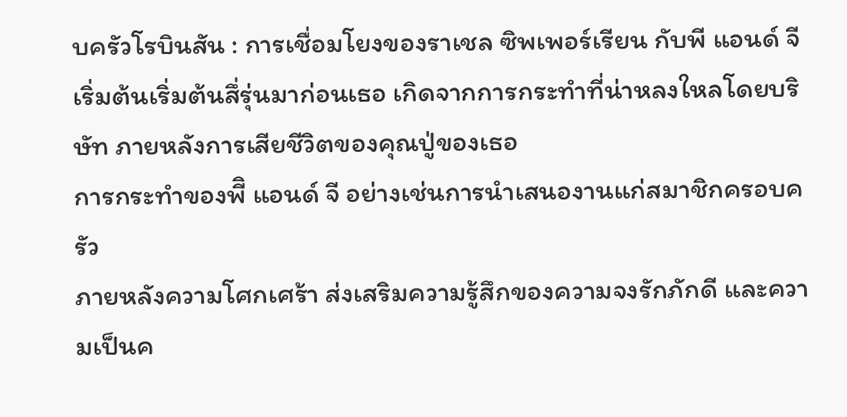บครัวโรบินสัน : การเชื่อมโยงของราเชล ซิพเพอร์เรียน กับพี แอนด์ จี เริ่มต้นเริ่มต้นสึ่รุ่นมาก่อนเธอ เกิดจากการกระทำที่น่าหลงใหลโดยบริษัท ภายหลังการเสียชีวิตของคุณปู่ของเธอ
การกระทำของพีิ แอนด์ จี อย่างเช่นการนำเสนองานแก่สมาชิกครอบครัว
ภายหลังความโศกเศร้า ส่งเสริมความรู้สึกของความจงรักภักดี และความเป็นค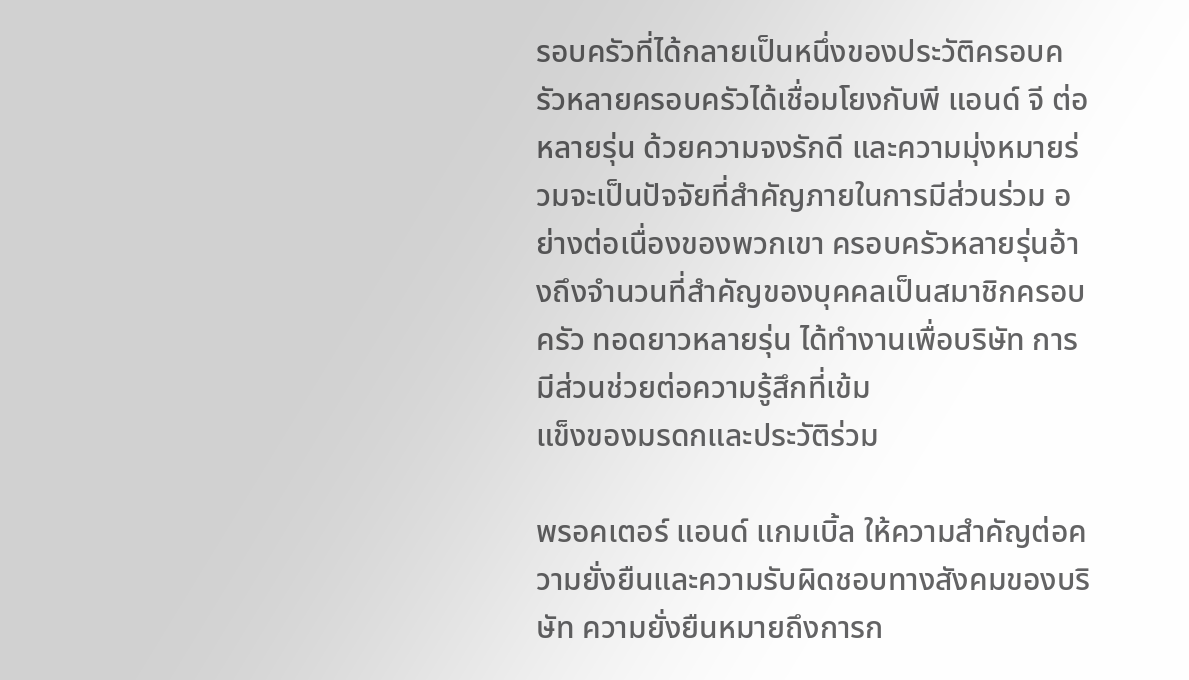รอบครัวที่ได้กลายเป็นหนึ่งของประวัติครอบครัวหลายครอบครัวได้เชื่อมโยงกับพี แอนด์ จี ต่อหลายรุ่น ด้วยความจงรักดี และความมุ่งหมายร่วมจะเป็นปัจจัยที่สำคัญภายในการมีส่วนร่วม อย่างต่อเนื่องของพวกเขา ครอบครัวหลายรุ่นอ้างถึงจำนวนที่สำคัญของบุคคลเป็นสมาชิกครอบครัว ทอดยาวหลายรุ่น ได้ทำงานเพื่อบริษัท การมีส่วนช่วยต่อความรู้สึกที่เข้ม
แข็งของมรดกและประวัติร่วม

พรอคเตอร์ แอนด์ แกมเบิ้ล ให้ความสำคัญต่อความยั่งยืนและความรับผิดชอบทางสังคมของบริษัท ความยั่งยืนหมายถึงการก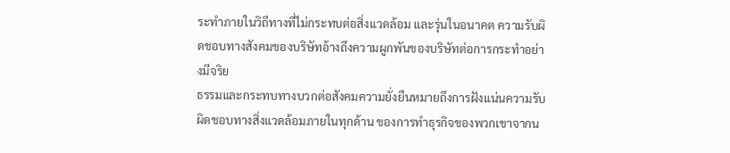ระทำภายในวิถีทางที่ไม่กระทบต่อสิ่งแวดล้อม และรุ่นในอนาคต ความรับผิดชอบทางสังคมของบริษัทอ้างถึงความผูกพันของบริษัทต่อการกระทำอย่างมีจริย
ธรรมและกระทบทางบวกต่อสังคมความยั่งยืนหมายถึงการฝังแน่นความรับผิดชอบทางสิ่งแวดล้อมภายในทุกด้าน ของการทำธุรกิจของพวกเขาจากน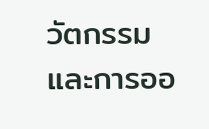วัตกรรม และการออ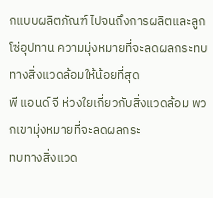กแบบผลิตภัณฑ์ ไปจนถึงการผลิตและลูกโซ่อุปทาน ความมุ่งหมายที่จะลดผลกระทบทางสิ่งแวดล้อมให้น้อยที่สุด
พี แอนด์ จี ห่วงใยเกี่ยวกับสิ่งแวดล้อม พวกเขามุ่งหมายที่จะลดผลกระ
ทบทางสิ่งแวด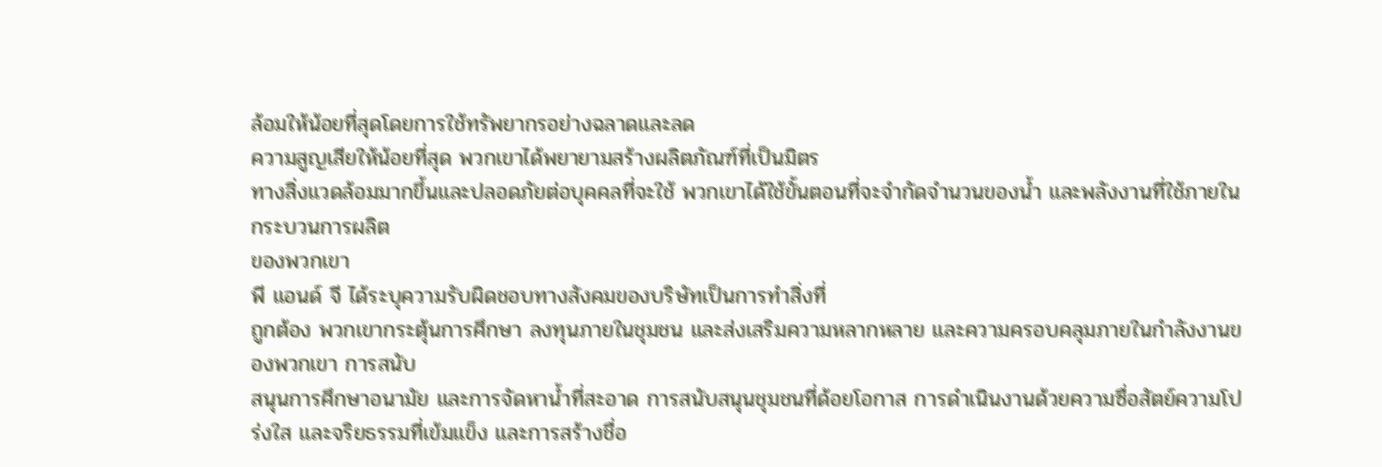ล้อมให้น้อยที่สุดโดยการใช้ทรัพยากรอย่างฉลาดและลด
ความสูญเสียให้น้อยที่สุด พวกเขาได้พยายามสร้างผลิตภัณฑ์ที่เป็นมิตร
ทางสิ่งแวดล้อมมากขึ้นและปลอดภัยต่อบุคคลที่จะใช้ พวกเขาได้ใช้ขั้นตอนที่จะจำกัดจำนวนของน้ำ และพลังงานที่ใช้ภายในกระบวนการผลิต
ของพวกเขา
พี แอนด์ จี ได้ระบุความรับผิดชอบทางสังคมของบริษัทเป็นการทำสิ่งที่
ถูกต้อง พวกเขากระตุ้นการศึกษา ลงทุนภายในชุมชน และส่งเสริมความหลากหลาย และความครอบคลุมภายในกำลังงานของพวกเขา การสนับ
สนุนการศึกษาอนามัย และการจัดหาน้ำที่สะอาด การสนับสนุนชุมชนที่ด้อยโอกาส การดำเนินงานด้วยความซื่อสัตย์ความโปร่งใส และจริยธรรมที่เข้มแข็ง และการสร้างชื่อ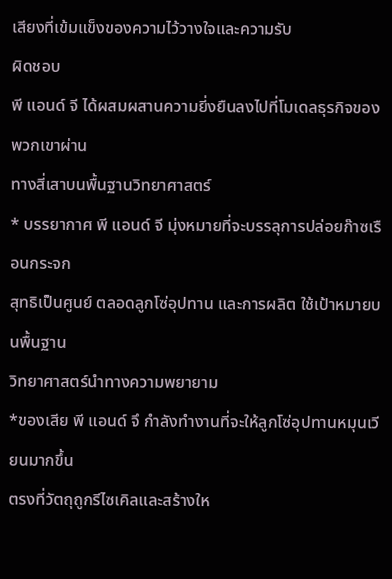เสียงที่เข้มแข็งของความไว้วางใจและความรับ
ผิดชอบ
พี แอนด์ จี ได้ผสมผสานความยี่งยืนลงไปที่โมเดลธุรกิจของพวกเขาผ่าน
ทางสี่เสาบนพื้นฐานวิทยาศาสตร์
* บรรยากาศ พี แอนด์ จี มุ่งหมายที่จะบรรลุการปล่อยก๊าซเรือนกระจก
สุทธิเป็นศูนย์ ตลอดลูกโซ่อุปทาน และการผลิต ใช้เป้าหมายบนพื้นฐาน
วิทยาศาสตร์นำทางความพยายาม
*ของเสีย พี แอนด์ จึ กำลังทำงานที่จะให้ลูกโซ่อุปทานหมุนเวียนมากขึ้น
ตรงที่วัตถุถูกรีไซเคิลและสร้างให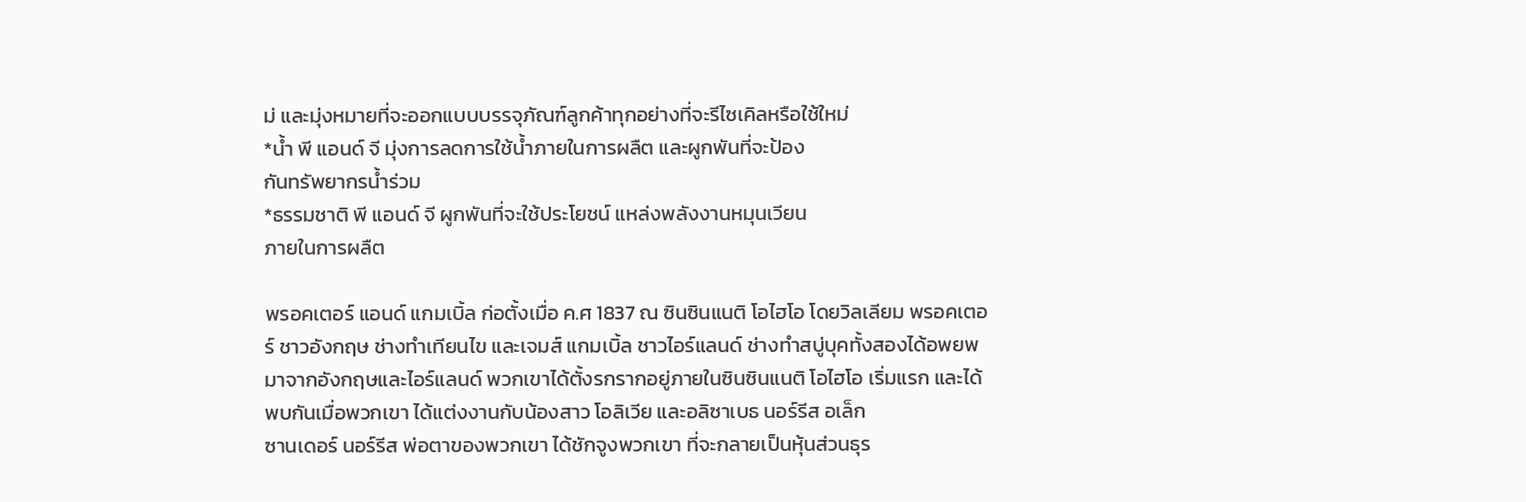ม่ และมุ่งหมายที่จะออกแบบบรรจุภัณฑ์ลูกค้าทุกอย่างที่จะรีไซเคิลหรือใช้ใหม่
*น้ำ พี แอนด์ จี มุ่งการลดการใช้น้ำภายในการผลืต และผูกพันที่จะป้อง
กันทรัพยากรน้ำร่วม
*ธรรมชาติ พี แอนด์ จี ผูกพันที่จะใช้ประโยชน์ แหล่งพลังงานหมุนเวียน
ภายในการผลืต

พรอคเตอร์ แอนด์ แกมเบิ้ล ก่อตั้งเมื่อ ค.ศ 1837 ณ ซินซินแนติ โอไฮโอ โดยวิลเลียม พรอคเตอร์ ชาวอังกฤษ ช่างทำเทียนไข และเจมส์ แกมเบิ้ล ชาวไอร์แลนด์ ช่างทำสบู่บุคทั้งสองได้อพยพมาจากอังกฤษและไอร์แลนด์ พวกเขาได้ตั้งรกรากอยู่ภายในซินซินแนติ โอไฮโอ เริ่มแรก และได้พบกันเมื่อพวกเขา ได้แต่งงานกับน้องสาว โอลิเวีย และอลิซาเบธ นอร์รีส อเล็ก
ซานเดอร์ นอร์รีส พ่อตาของพวกเขา ได้ชักจูงพวกเขา ที่จะกลายเป็นหุ้นส่วนธุร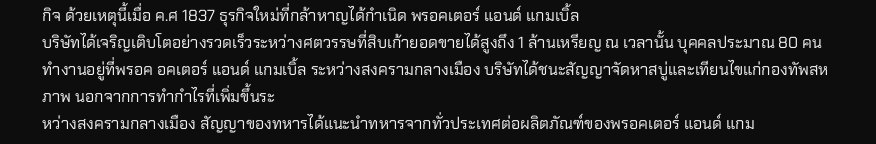กิจ ด้วยเหตุนี้เมื่อ ค.ศ 1837 ธุรกิจใหม่ที่กล้าหาญได้กำเนิด พรอคเตอร์ แอนด์ แกมเบิ้ล
บริษัทได้เจริญเติบโตอย่างรวดเร็วระหว่างศตวรรษที่สิบเก้ายอดขายได้สูงถึง 1 ล้านเหรียญ ณ เวลานั้น บุคคลประมาณ 80 คนทำงานอยู่ที่พรอค อคเตอร์ แอนด์ แกมเบิ้ล ระหว่างสงครามกลางเมือง บริษัทได้ชนะสัญญาจัดหาสบู่และเทียนไขแก่กองทัพสหภาพ นอกจากการทำกำไรที่เพิ่มขึ้นระ
หว่างสงครามกลางเมือง สัญญาของทหารได้แนะนำทหารจากทั่วประเทศต่อผลิตภัณฑ์ของพรอคเตอร์ แอนด์ แกม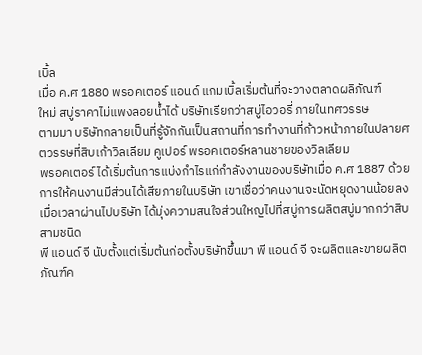เบิ้ล
เมื่อ ค.ศ 1880 พรอคเตอร์ แอนด์ แกมเบิ้ลเริ่มต้นที่จะวางตลาดผลิภัณฑ์
ใหม่ สบู่ราคาไม่แพงลอยน้ำได้ บริษัทเรียกว่าสบู่ไอวอรี่ ภายในทศวรรษ
ตามมา บริษัทกลายเป็นที่รู้จักกันเป็นสถานที่การทำงานที่ก้าวหน้าภายในปลายศตวรรษที่สิบเก้าวิลเลียม คูเปอร์ พรอคเตอร์หลานชายของวิลเลียม
พรอคเตอร์ ได้เริ่มต้นการแบ่งกำไรแก่กำลังงานของบริษัทเมื่อ ค.ศ 1887 ด้วยการให้คนงานมีส่วนได้เสียภายในบริษัท เขาเชื่อว่าคนงานจะนัดหยุดงานน้อยลง เมื่อเวลาผ่านไปบริษัท ได้มุ่งความสนใจส่วนใหญไปที่สบู่การผลิตสบู่มากกว่าสิบสามชนิด
พี แอนด์ จี นับตั้งแต่เริ่มต้นก่อตั้งบริษัทขึ้นมา พี แอนด์ จี จะผลิตและขายผลิตภัณฑ์ค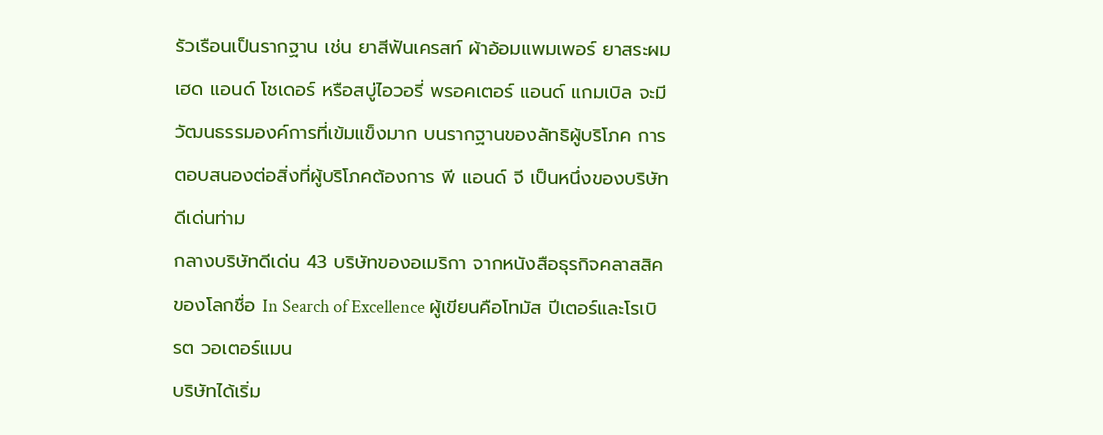รัวเรือนเป็นรากฐาน เช่น ยาสีฟันเครสท์ ผ้าอ้อมแพมเพอร์ ยาสระผมเฮด แอนด์ โชเดอร์ หรือสบู่ไอวอรี่ พรอคเตอร์ แอนด์ แกมเบิล จะมีวัฒนธรรมองค์การที่เข้มแข็งมาก บนรากฐานของลัทธิผู้บริโภค การตอบสนองต่อสิ่งที่ผู้บริโภคต้องการ พี แอนด์ จี เป็นหนึ่งของบริษัทดีเด่นท่าม
กลางบริษัทดีเด่น 43 บริษัทของอเมริกา จากหนังสือธุรกิจคลาสสิคของโลกชื่อ In Search of Excellence ผู้เขียนคือโทมัส ปีเตอร์และโรเบิรต วอเตอร์แมน
บริษัทได้เริ่ม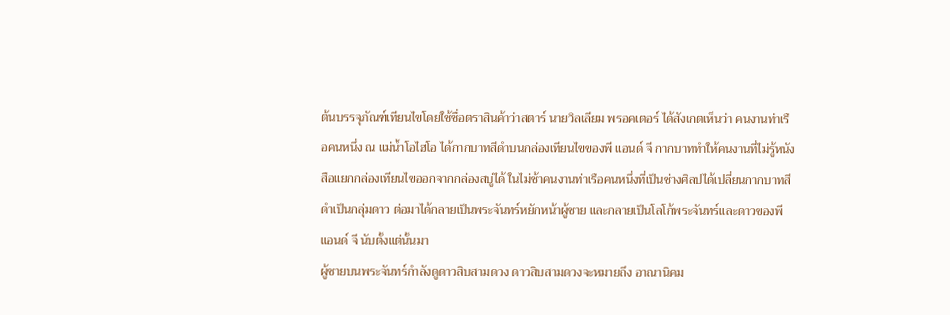ต้นบรรจุภัณฑ์เทียนไขโดยใช้ชื่อตราสินค้าว่าสตาร์ นายวิลเลียม พรอคเตอร์ ได้สังเกตเห็นว่า คนงานท่าเรือคนหนึ่ง ณ แม่น้ำโอไฮโอ ได้กากบาทสีดำบนกล่องเทียนไขของพี แอนด์ จี กากบาททำให้คนงานที่ไม่รู้หนังสือแยกกล่องเทียนไขออกจากกล่องสบู่ได้ ในไม่ช้าคนงานท่าเรือคนหนึ่งที่เป็นช่างศิลปได้เปลี่ยนกากบาทสีดำเป็นกลุ่มดาว ต่อมาได้กลายเป็นพระจันทร์หยักหน้าผู้ชาย และกลายเป็นโลโก้พระจันทร์และดาวของพี แอนด์ จี นับตั้งแต่นั้นมา
ผู้ชายบนพระจันทร์กำลังดูดาวสิบสามดวง ดาวสิบสามดวงจะหมายถึง อาณานิคม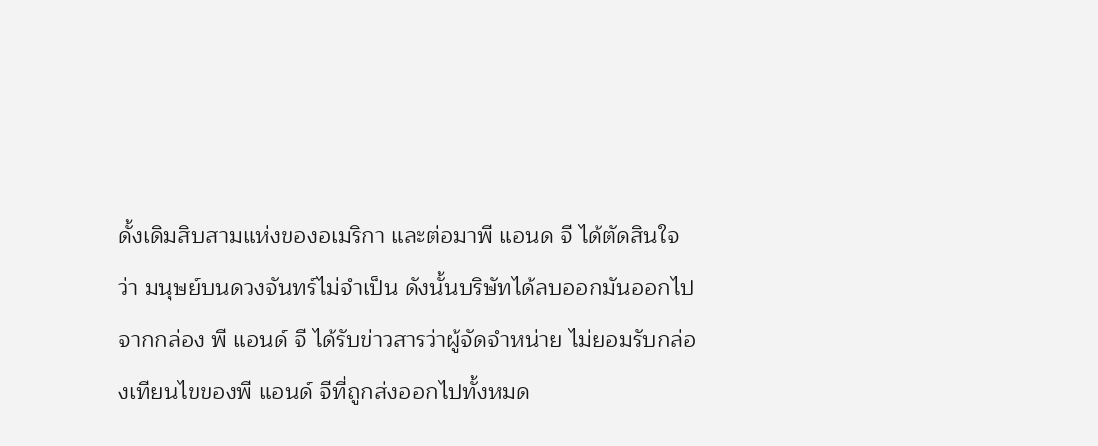ดั้งเดิมสิบสามแห่งของอเมริกา และต่อมาพี แอนด จี ได้ตัดสินใจว่า มนุษย์บนดวงจันทร์ไม่จำเป็น ดังนั้นบริษัทได้ลบออกมันออกไปจากกล่อง พี แอนด์ จี ได้รับข่าวสารว่าผู้จัดจำหน่าย ไม่ยอมรับกล่องเทียนไขของพี แอนด์ จีที่ถูกส่งออกไปทั้งหมด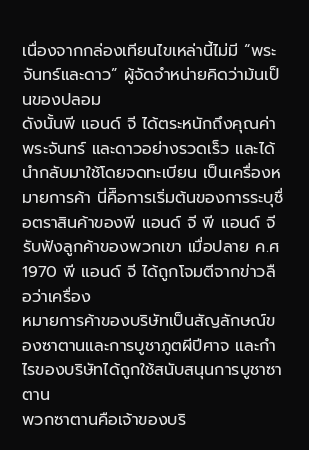เนื่องจากกล่องเทียนไขเหล่านี้ไม่มี “พระจันทร์และดาว” ผู้จัดจำหน่ายคิดว่าม้นเป็นของปลอม
ดังนั้นพี แอนด์ จี ได้ตระหนักถึงคุณค่าพระจันทร์ และดาวอย่างรวดเร็ว และได้นำกลับมาใช้โดยจดทะเบียน เป็นเครื่องหมายการค้า นี่คืิอการเริ่มต้นของการระบุชื่อตราสินค้าของพี แอนด์ จี พี แอนด์ จี รับฟังลูกค้าของพวกเขา เมื่อปลาย ค.ศ 1970 พี แอนด์ จี ได้ถูกโจมตีจากข่าวลือว่าเครื่อง
หมายการค้าของบริษัทเป็นสัญลักษณ์ของซาตานและการบูชาภูตผีปีศาจ และกำไรของบริษัทได้ถูกใช้สนับสนุนการบูชาซาตาน
พวกซาตานคือเจ้าของบริ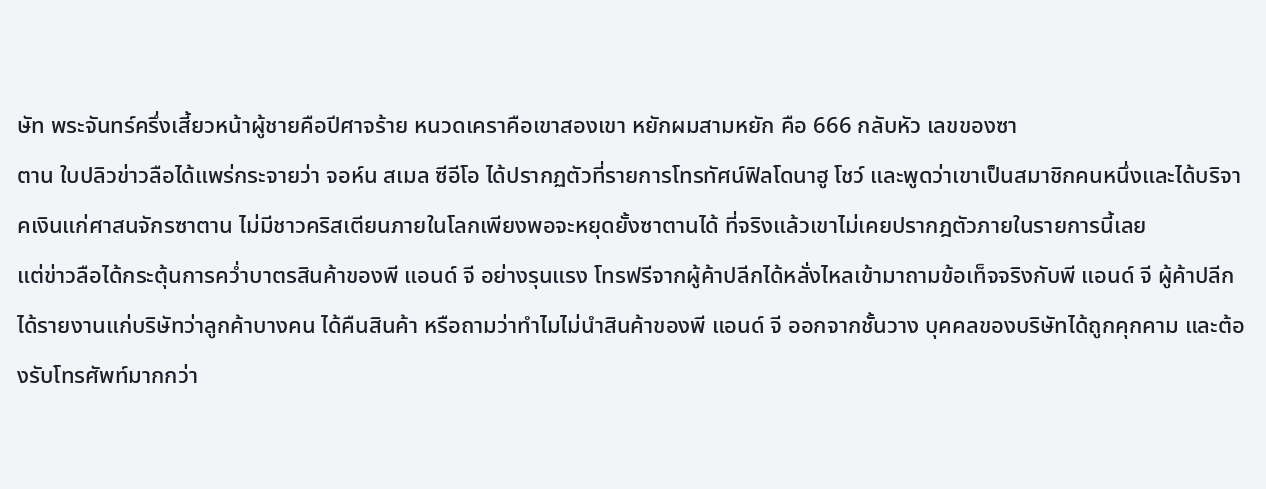ษัท พระจันทร์ครึ่งเสี้ยวหน้าผู้ชายคือปีศาจร้าย หนวดเคราคือเขาสองเขา หยักผมสามหยัก คือ 666 กลับหัว เลขของซา
ตาน ใบปลิวข่าวลือได้แพร่กระจายว่า จอห์น สเมล ซีอีโอ ได้ปรากฏตัวที่รายการโทรทัศน์ฟิลโดนาฮู โชว์ และพูดว่าเขาเป็นสมาชิกคนหนึ่งและได้บริจาคเงินแก่ศาสนจักรซาตาน ไม่มีชาวคริสเตียนภายในโลกเพียงพอจะหยุดยั้งซาตานได้ ที่จริงแล้วเขาไม่เคยปรากฎตัวภายในรายการนี้เลย
แต่ข่าวลือได้กระตุ้นการคว่ำบาตรสินค้าของพี แอนด์ จี อย่างรุนแรง โทรฟรีจากผู้ค้าปลีกได้หลั่งไหลเข้ามาถามข้อเท็จจริงกับพี แอนด์ จี ผู้ค้าปลีกได้รายงานแก่บริษัทว่าลูกค้าบางคน ได้คืนสินค้า หรือถามว่าทำไมไม่นำสินค้าของพี แอนด์ จี ออกจากชั้นวาง บุคคลของบริษัทได้ถูกคุกคาม และต้องรับโทรศัพท์มากกว่า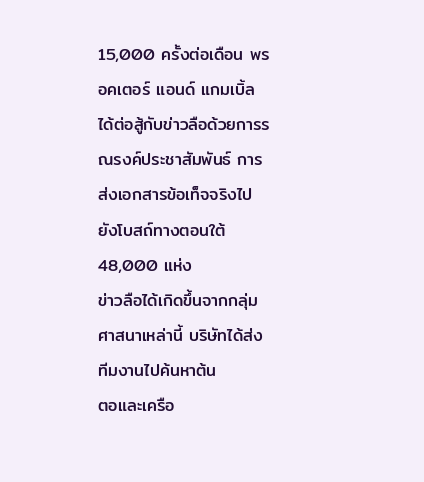15,000 ครั้งต่อเดือน พรอคเตอร์ แอนด์ แกมเบิ้ล ได้ต่อสู้กับข่าวลือด้วยการรณรงค์ประชาสัมพันธ์ การส่งเอกสารข้อเท็จจริงไปยังโบสถ์ทางตอนใต้ 48,000 แห่ง
ข่าวลือได้เกิดขึ้นจากกลุ่มศาสนาเหล่านี้ บริษัทได้ส่งทีมงานไปค้นหาต้น
ตอและเครือ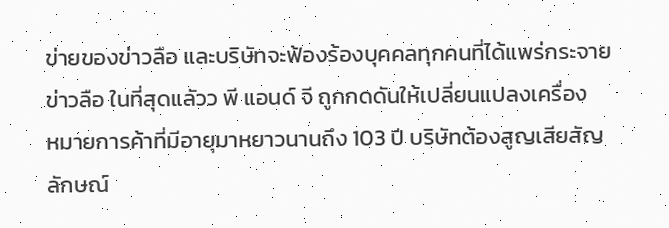ข่ายของข่าวลือ และบริษัทจะฟ้องร้องบุคคลทุกคนที่ได้แพร่กระจายข่าวลือ ในที่สุดแลัวว พี แอนด์ จี ถูกกดดันให้เปลี่ยนแปลงเครื่อง
หมายการค้าที่มีอายุมาหยาวนานถึง 103 ปี บริษัทต้องสูญเสียสัญลักษณ์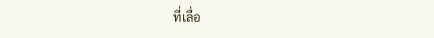ที่เลื่อ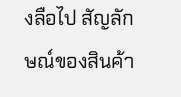งลือไป สัญลักษณ์ของสินค้า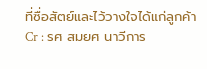ที่ซื่อสัตย์และไว้วางใจได้แก่ลูกค้า
Cr : รศ สมยศ นาวีการ